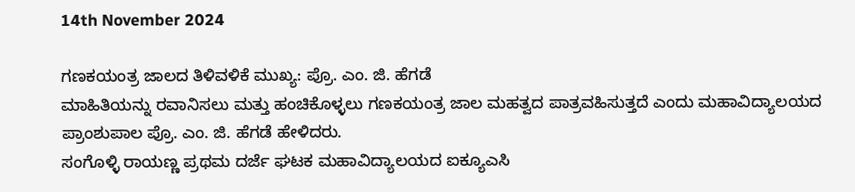14th November 2024

ಗಣಕಯಂತ್ರ ಜಾಲದ ತಿಳಿವಳಿಕೆ ಮುಖ್ಯ: ಪ್ರೊ. ಎಂ. ಜಿ. ಹೆಗಡೆ
ಮಾಹಿತಿಯನ್ನು ರವಾನಿಸಲು ಮತ್ತು ಹಂಚಿಕೊಳ್ಳಲು ಗಣಕಯಂತ್ರ ಜಾಲ ಮಹತ್ವದ ಪಾತ್ರವಹಿಸುತ್ತದೆ ಎಂದು ಮಹಾವಿದ್ಯಾಲಯದ ಪ್ರಾಂಶುಪಾಲ ಪ್ರೊ. ಎಂ. ಜಿ. ಹೆಗಡೆ ಹೇಳಿದರು.
ಸಂಗೊಳ್ಳಿ ರಾಯಣ್ಣ ಪ್ರಥಮ ದರ್ಜೆ ಘಟಕ ಮಹಾವಿದ್ಯಾಲಯದ ಐಕ್ಯೂಎಸಿ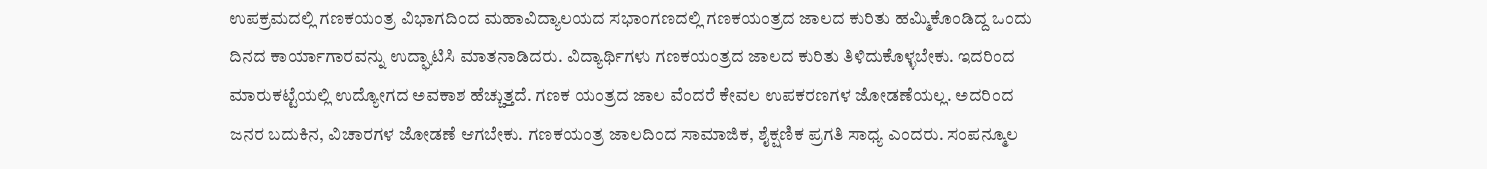ಉಪಕ್ರಮದಲ್ಲಿ ಗಣಕಯಂತ್ರ ವಿಭಾಗದಿಂದ ಮಹಾವಿದ್ಯಾಲಯದ ಸಭಾಂಗಣದಲ್ಲಿ ಗಣಕಯಂತ್ರದ ಜಾಲದ ಕುರಿತು ಹಮ್ಮಿಕೊಂಡಿದ್ದ ಒಂದು ದಿನದ ಕಾರ್ಯಾಗಾರವನ್ನು ಉದ್ಘಾಟಿಸಿ ಮಾತನಾಡಿದರು. ವಿದ್ಯಾರ್ಥಿಗಳು ಗಣಕಯಂತ್ರದ ಜಾಲದ ಕುರಿತು ತಿಳಿದುಕೊಳ್ಳಬೇಕು. ಇದರಿಂದ ಮಾರುಕಟ್ಟೆಯಲ್ಲಿ ಉದ್ಯೋಗದ ಅವಕಾಶ ಹೆಚ್ಚುತ್ತದೆ. ಗಣಕ ಯಂತ್ರದ ಜಾಲ ವೆಂದರೆ ಕೇವಲ ಉಪಕರಣಗಳ ಜೋಡಣೆಯಲ್ಲ. ಅದರಿಂದ ಜನರ ಬದುಕಿನ, ವಿಚಾರಗಳ ಜೋಡಣೆ ಆಗಬೇಕು. ಗಣಕಯಂತ್ರ ಜಾಲದಿಂದ ಸಾಮಾಜಿಕ, ಶೈಕ್ಷಣಿಕ ಪ್ರಗತಿ ಸಾಧ್ಯ ಎಂದರು. ಸಂಪನ್ಮೂಲ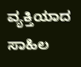ವ್ಯಕ್ತಿಯಾದ ಸಾಹಿಲ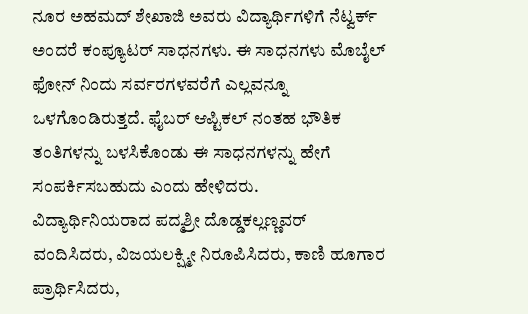ನೂರ ಅಹಮದ್ ಶೇಖಾಜಿ ಅವರು ವಿದ್ಯಾರ್ಥಿಗಳಿಗೆ ನೆಟ್ವರ್ಕ್ ಅಂದರೆ ಕಂಪ್ಯೂಟರ್ ಸಾಧನಗಳು. ಈ ಸಾಧನಗಳು ಮೊಬೈಲ್ ಫೋನ್ ನಿಂದು ಸರ್ವರಗಳವರೆಗೆ ಎಲ್ಲವನ್ನೂ ಒಳಗೊಂಡಿರುತ್ತದೆ. ಫೈಬರ್ ಆಪ್ಟಿಕಲ್ ನಂತಹ ಭೌತಿಕ ತಂತಿಗಳನ್ನು ಬಳಸಿಕೊಂಡು ಈ ಸಾಧನಗಳನ್ನು ಹೇಗೆ ಸಂಪರ್ಕಿಸಬಹುದು ಎಂದು ಹೇಳಿದರು.
ವಿದ್ಯಾರ್ಥಿನಿಯರಾದ ಪದ್ಮಶ್ರೀ ದೊಡ್ಡಕಲ್ಲಣ್ಣವರ್ ವಂದಿಸಿದರು, ವಿಜಯಲಕ್ಷ್ಮೀ ನಿರೂಪಿಸಿದರು, ಕಾಣಿ ಹೂಗಾರ ಪ್ರಾರ್ಥಿಸಿದರು,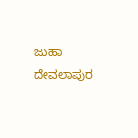ಜುಹಾ ದೇವಲಾಪುರ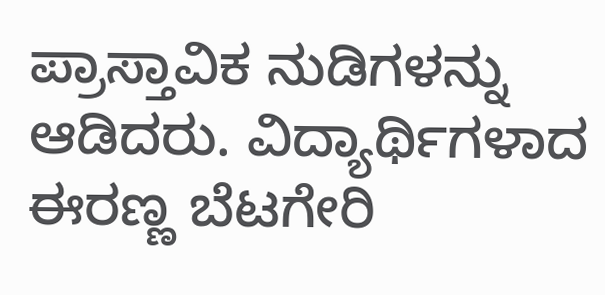ಪ್ರಾಸ್ತಾವಿಕ ನುಡಿಗಳನ್ನು ಆಡಿದರು. ವಿದ್ಯಾರ್ಥಿಗಳಾದ ಈರಣ್ಣ ಬೆಟಗೇರಿ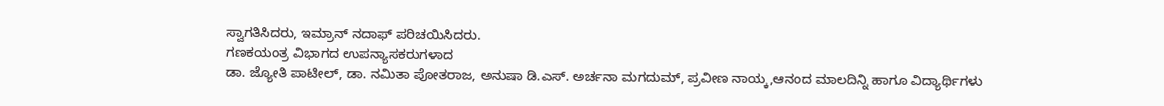ಸ್ವಾಗತಿಸಿದರು, ಇಮ್ರಾನ್ ನದಾಫ್ ಪರಿಚಯಿಸಿದರು.
ಗಣಕಯಂತ್ರ ವಿಭಾಗದ ಉಪನ್ಯಾಸಕರುಗಳಾದ
ಡಾ. ಜ್ಯೋತಿ ಪಾಟೀಲ್, ಡಾ. ನಮಿತಾ ಪೋತರಾಜ, ಅನುಷಾ ಡಿ.ಎಸ್. ಅರ್ಚನಾ ಮಗದುಮ್, ಪ್ರವೀಣ ನಾಯ್ಕ,ಆನಂದ ಮಾಲದಿನ್ನಿ ಹಾಗೂ ವಿದ್ಯಾರ್ಥಿಗಳು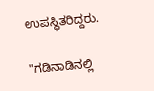ಉಪಸ್ಥಿತರಿದ್ದರು.

"ಗಡಿನಾಡಿನಲ್ಲಿ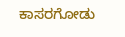ಕಾಸರಗೋಡು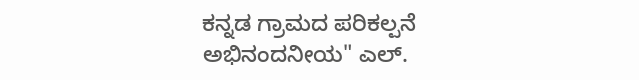ಕನ್ನಡ ಗ್ರಾಮದ ಪರಿಕಲ್ಪನೆ ಅಭಿನಂದನೀಯ" ಎಲ್.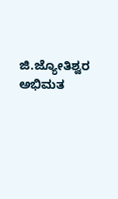ಜಿ.ಜ್ಯೋತಿಶ್ವರ ಅಭಿಮತ